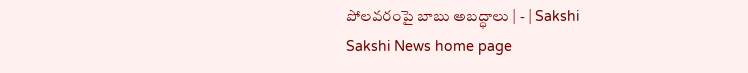పోలవరంపై బాబు అబద్ధాలు | - | Sakshi
Sakshi News home page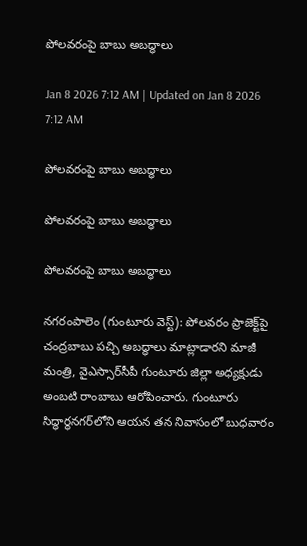పోలవరంపై బాబు అబద్ధాలు

Jan 8 2026 7:12 AM | Updated on Jan 8 2026 7:12 AM

పోలవరంపై బాబు అబద్ధాలు

పోలవరంపై బాబు అబద్ధాలు

పోలవరంపై బాబు అబద్ధాలు

నగరంపాలెం (గుంటూరు వెస్ట్‌): పోలవరం ప్రాజెక్ట్‌పై చంద్రబాబు పచ్చి అబద్ధాలు మాట్లాడారని మాజీ మంత్రి, వైఎస్సార్‌సీపీ గుంటూరు జిల్లా అధ్యక్షుడు అంబటి రాంబాబు ఆరోపించారు. గుంటూరు సిద్ధార్థనగర్‌లోని ఆయన తన నివాసంలో బుధవారం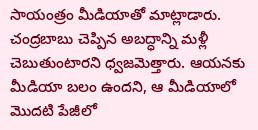సాయంత్రం మీడియాతో మాట్లాడారు. చంద్రబాబు చెప్పిన అబద్ధాన్ని మళ్లీ చెబుతుంటారని ధ్వజమెత్తారు. ఆయనకు మీడియా బలం ఉందని, ఆ మీడియాలో మొదటి పేజీలో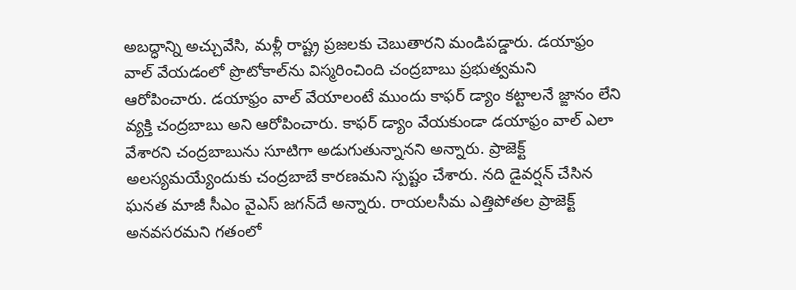అబద్ధాన్ని అచ్చువేసి, మళ్లీ రాష్ట్ర ప్రజలకు చెబుతారని మండిపడ్డారు. డయాఫ్రం వాల్‌ వేయడంలో ప్రొటోకాల్‌ను విస్మరించింది చంద్రబాబు ప్రభుత్వమని ఆరోపించారు. డయాఫ్రం వాల్‌ వేయాలంటే ముందు కాఫర్‌ డ్యాం కట్టాలనే జ్ఙానం లేని వ్యక్తి చంద్రబాబు అని ఆరోపించారు. కాఫర్‌ డ్యాం వేయకుండా డయాఫ్రం వాల్‌ ఎలా వేశారని చంద్రబాబును సూటిగా అడుగుతున్నానని అన్నారు. ప్రాజెక్ట్‌ అలస్యమయ్యేందుకు చంద్రబాబే కారణమని స్పష్టం చేశారు. నది డైవర్షన్‌ చేసిన ఘనత మాజీ సీఎం వైఎస్‌ జగన్‌దే అన్నారు. రాయలసీమ ఎత్తిపోతల ప్రాజెక్ట్‌ అనవసరమని గతంలో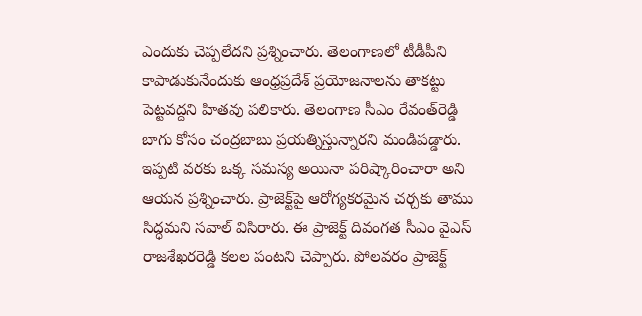ఎందుకు చెప్పలేదని ప్రశ్నించారు. తెలంగాణలో టీడీపీని కాపాడుకునేందుకు ఆంధ్రప్రదేశ్‌ ప్రయోజనాలను తాకట్టు పెట్టవద్దని హితవు పలికారు. తెలంగాణ సీఎం రేవంత్‌రెడ్డి బాగు కోసం చంద్రబాబు ప్రయత్నిస్తున్నారని మండిపడ్డారు. ఇప్పటి వరకు ఒక్క సమస్య అయినా పరిష్కారించారా అని ఆయన ప్రశ్నించారు. ప్రాజెక్ట్‌పై ఆరోగ్యకరమైన చర్చకు తాము సిద్ధమని సవాల్‌ విసిరారు. ఈ ప్రాజెక్ట్‌ దివంగత సీఎం వైఎస్‌ రాజశేఖరరెడ్డి కలల పంటని చెప్పారు. పోలవరం ప్రాజెక్ట్‌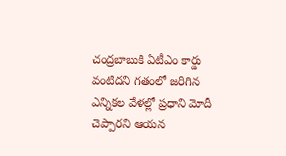చంద్రబాబుకి ఏటీఎం కార్డు వంటిదని గతంలో జరిగిన ఎన్నికల వేళల్లో ప్రధాని మోదీ చెప్పారని ఆయన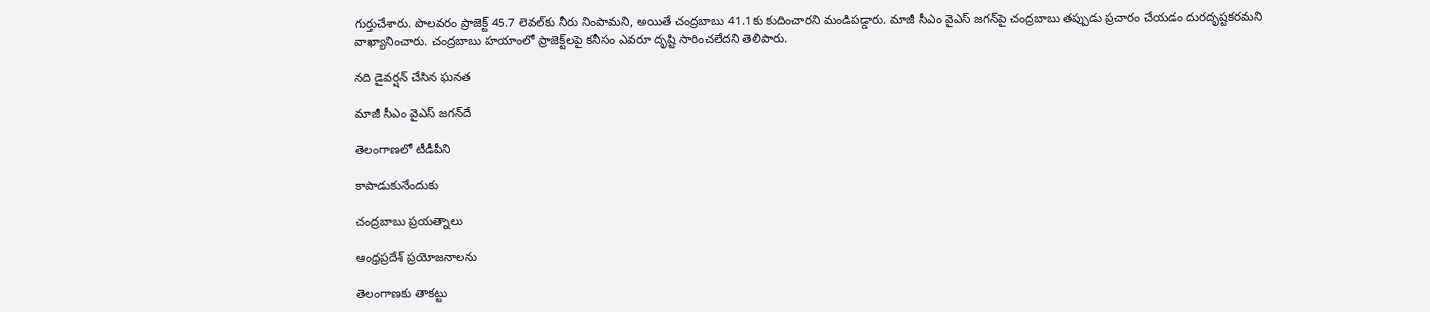గుర్తుచేశారు. పొలవరం ప్రాజెక్ట్‌ 45.7 లెవల్‌కు నీరు నింపామని, అయితే చంద్రబాబు 41.1కు కుదించారని మండిపడ్డారు. మాజీ సీఎం వైఎస్‌ జగన్‌పై చంద్రబాబు తప్పుడు ప్రచారం చేయడం దురదృష్టకరమని వాఖ్యానించారు. చంద్రబాబు హయాంలో ప్రాజెక్ట్‌లపై కనీసం ఎవరూ దృష్టి సారించలేదని తెలిపారు.

నది డైవర్షన్‌ చేసిన ఘనత

మాజీ సీఎం వైఎస్‌ జగన్‌దే

తెలంగాణలో టీడీపీని

కాపాడుకునేందుకు

చంద్రబాబు ప్రయత్నాలు

ఆంధ్రప్రదేశ్‌ ప్రయోజనాలను

తెలంగాణకు తాకట్టు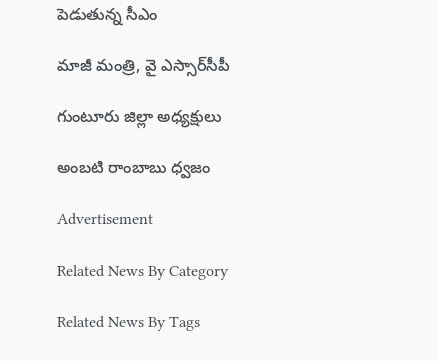పెడుతున్న సీఎం

మాజీ మంత్రి, వై ఎస్సార్‌సీపీ

గుంటూరు జిల్లా అధ్యక్షులు

అంబటి రాంబాబు ధ్వజం

Advertisement

Related News By Category

Related News By Tags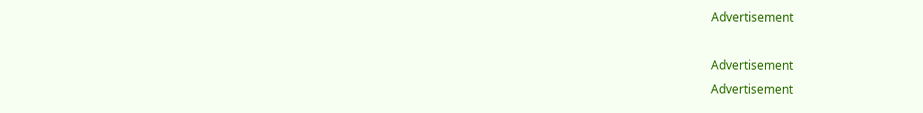Advertisement

Advertisement
Advertisement